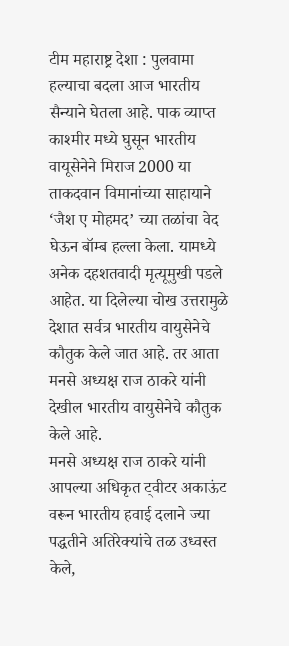टीम महाराष्ट्र देशा : पुलवामा हल्याचा बदला आज भारतीय सैन्याने घेतला आहे. पाक व्याप्त काश्मीर मध्ये घुसून भारतीय वायूसेनेने मिराज 2000 या ताकदवान विमानांच्या साहायाने ‘जैश ए मोहमद’ च्या तळांचा वेद घेऊन बॉम्ब हल्ला केला. यामध्ये अनेक दहशतवादी मृत्यूमुखी पडले आहेत. या दिलेल्या चोख उत्तरामुळे देशात सर्वत्र भारतीय वायुसेनेचे कौतुक केले जात आहे. तर आता मनसे अध्यक्ष राज ठाकरे यांनी देखील भारतीय वायुसेनेचे कौतुक केले आहे.
मनसे अध्यक्ष राज ठाकरे यांनी आपल्या अधिकृत ट्वीटर अकाऊंट वरून भारतीय हवाई दलाने ज्या पद्धतीने अतिरेक्यांचे तळ उध्वस्त केले,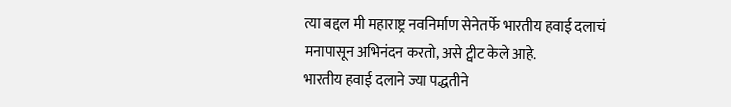त्या बद्दल मी महाराष्ट्र नवनिर्माण सेनेतर्फे भारतीय हवाई दलाचं मनापासून अभिनंदन करतो, असे ट्वीट केले आहे.
भारतीय हवाई दलाने ज्या पद्धतीने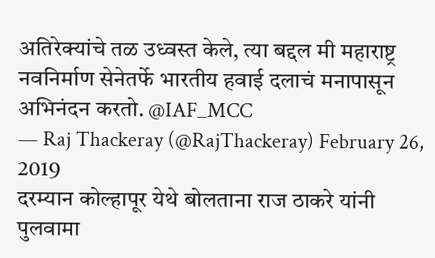अतिरेक्यांचे तळ उध्वस्त केले, त्या बद्दल मी महाराष्ट्र नवनिर्माण सेनेतर्फे भारतीय हवाई दलाचं मनापासून अभिनंदन करतो. @IAF_MCC
— Raj Thackeray (@RajThackeray) February 26, 2019
दरम्यान कोल्हापूर येथे बोलताना राज ठाकरे यांनी पुलवामा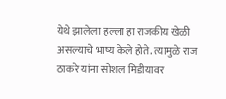येथे झालेला हल्ला हा राजकीय खेळी असल्याचे भाष्य केले होते. त्यामुळे राज ठाकरे यांना सोशल मिडीयावर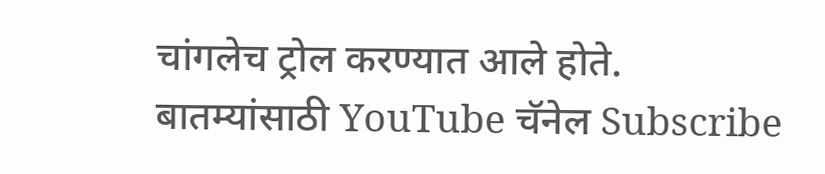चांगलेच ट्रोल करण्यात आले होते.
बातम्यांसाठी YouTube चॅनेल Subscribe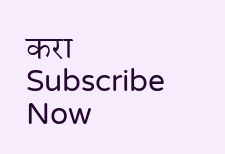करा
Subscribe Now